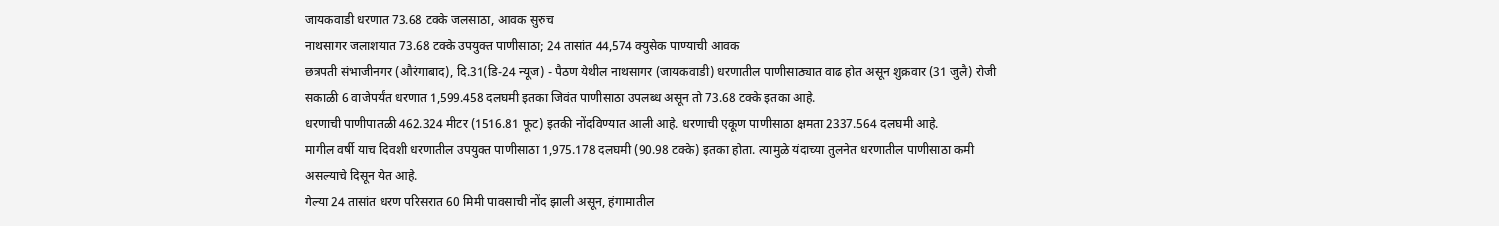जायकवाडी धरणात 73.68 टक्के जलसाठा, आवक सुरुच
नाथसागर जलाशयात 73.68 टक्के उपयुक्त पाणीसाठा; 24 तासांत 44,574 क्युसेक पाण्याची आवक
छत्रपती संभाजीनगर (औरंगाबाद), दि.31(डि-24 न्यूज) - पैठण येथील नाथसागर (जायकवाडी) धरणातील पाणीसाठ्यात वाढ होत असून शुक्रवार (31 जुलै) रोजी सकाळी 6 वाजेपर्यंत धरणात 1,599.458 दलघमी इतका जिवंत पाणीसाठा उपलब्ध असून तो 73.68 टक्के इतका आहे.
धरणाची पाणीपातळी 462.324 मीटर (1516.81 फूट) इतकी नोंदविण्यात आली आहे. धरणाची एकूण पाणीसाठा क्षमता 2337.564 दलघमी आहे.
मागील वर्षी याच दिवशी धरणातील उपयुक्त पाणीसाठा 1,975.178 दलघमी (90.98 टक्के) इतका होता. त्यामुळे यंदाच्या तुलनेत धरणातील पाणीसाठा कमी असल्याचे दिसून येत आहे.
गेल्या 24 तासांत धरण परिसरात 60 मिमी पावसाची नोंद झाली असून, हंगामातील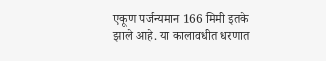एकूण पर्जन्यमान 166 मिमी इतके झाले आहे. या कालावधीत धरणात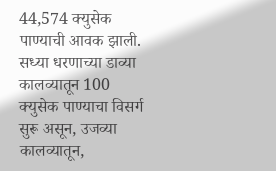44,574 क्युसेक पाण्याची आवक झाली.
सध्या धरणाच्या डाव्या कालव्यातून 100 क्युसेक पाण्याचा विसर्ग सुरू असून, उजव्या कालव्यातून,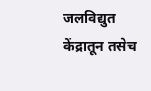जलविद्युत केंद्रातून तसेच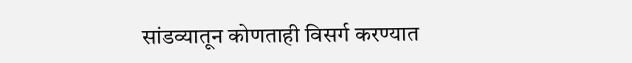सांडव्यातून कोणताही विसर्ग करण्यात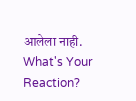आलेला नाही.
What's Your Reaction?